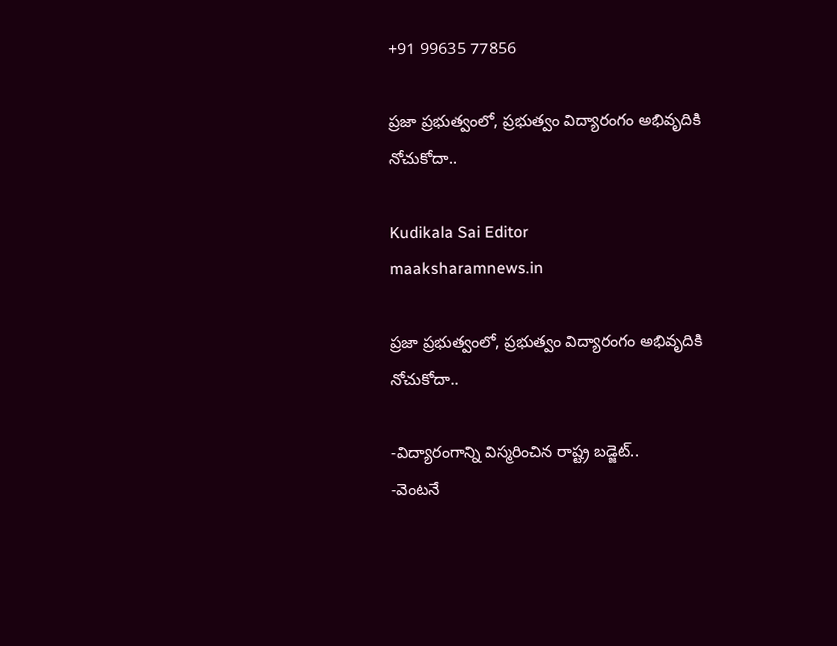+91 99635 77856

ప్రజా ప్రభుత్వంలో, ప్రభుత్వం విద్యారంగం అభివృదికి నోచుకోదా..

Kudikala Sai Editor
maaksharamnews.in

ప్రజా ప్రభుత్వంలో, ప్రభుత్వం విద్యారంగం అభివృదికి నోచుకోదా..

-విద్యారంగాన్ని విస్మరించిన రాష్ట్ర బడ్జెట్..
-వెంటనే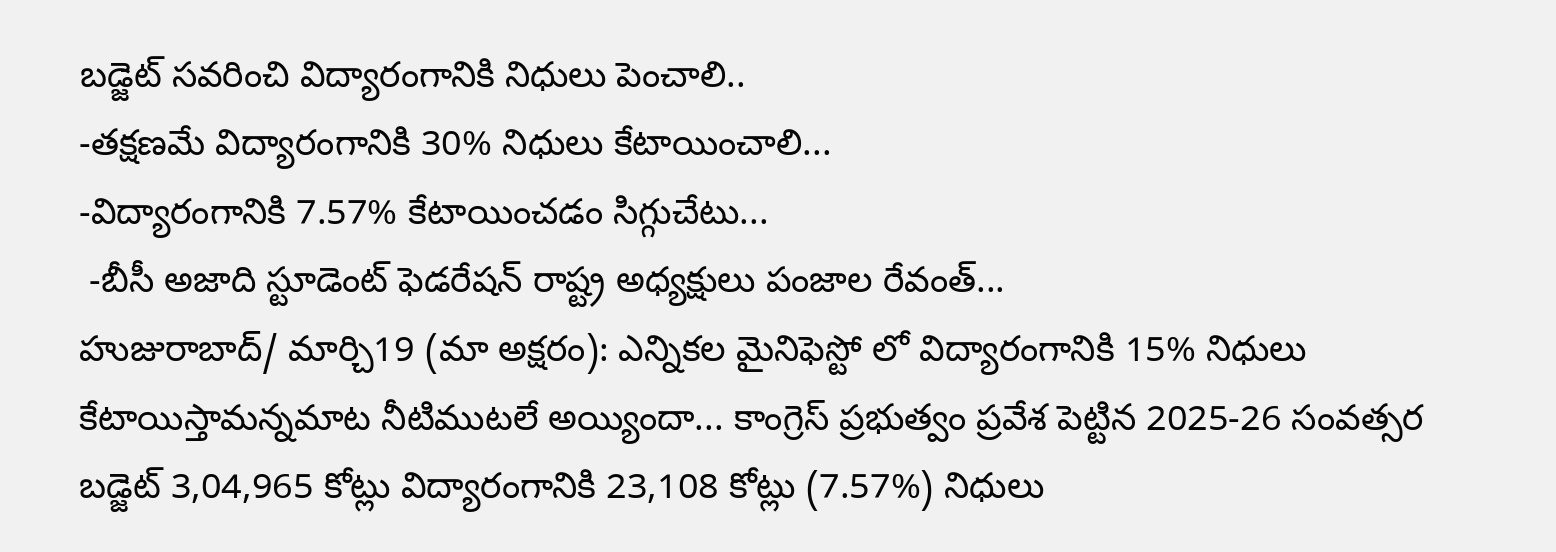బడ్జెట్ సవరించి విద్యారంగానికి నిధులు పెంచాలి..
-తక్షణమే విద్యారంగానికి 30% నిధులు కేటాయించాలి...
-విద్యారంగానికి 7.57% కేటాయించడం సిగ్గుచేటు...
 -బీసీ అజాది స్టూడెంట్ ఫెడరేషన్ రాష్ట్ర అధ్యక్షులు పంజాల రేవంత్...
హుజురాబాద్/ మార్చి19 (మా అక్షరం): ఎన్నికల మైనిఫెస్టో లో విద్యారంగానికి 15% నిధులు కేటాయిస్తామన్నమాట నీటిముటలే అయ్యిందా... కాంగ్రెస్ ప్రభుత్వం ప్రవేశ పెట్టిన 2025-26 సంవత్సర బడ్జెట్ 3,04,965 కోట్లు విద్యారంగానికి 23,108 కోట్లు (7.57%) నిధులు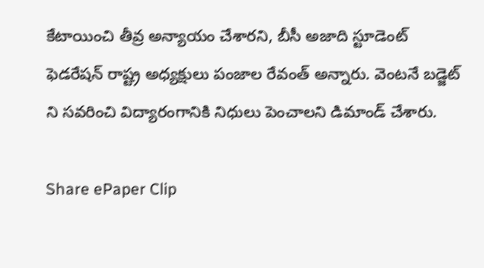కేటాయించి తీవ్ర అన్యాయం చేశారని, బీసీ అజాది స్టూడెంట్ ఫెడరేషన్ రాష్ట్ర అధ్యక్షులు పంజాల రేవంత్ అన్నారు. వెంటనే బడ్జెట్ ని సవరించి విద్యారంగానికి నిధులు పెంచాలని డిమాండ్ చేశారు.

Share ePaper Clip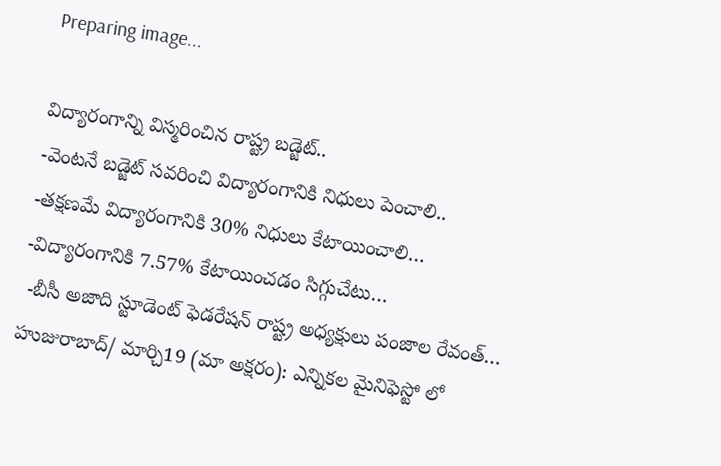Preparing image...

విద్యారంగాన్ని విస్మరించిన రాష్ట్ర బడ్జెట్..
-వెంటనే బడ్జెట్ సవరించి విద్యారంగానికి నిధులు పెంచాలి..
-తక్షణమే విద్యారంగానికి 30% నిధులు కేటాయించాలి…
-విద్యారంగానికి 7.57% కేటాయించడం సిగ్గుచేటు…
 -బీసీ అజాది స్టూడెంట్ ఫెడరేషన్ రాష్ట్ర అధ్యక్షులు పంజాల రేవంత్…
హుజురాబాద్/ మార్చి19 (మా అక్షరం): ఎన్నికల మైనిఫెస్టో లో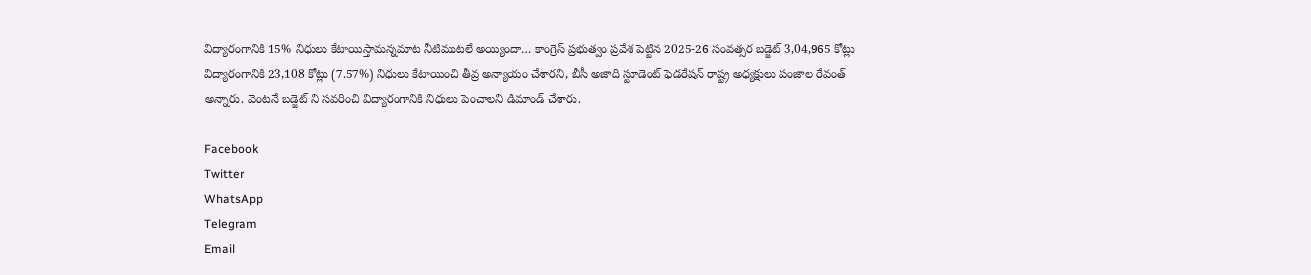విద్యారంగానికి 15% నిధులు కేటాయిస్తామన్నమాట నీటిముటలే అయ్యిందా… కాంగ్రెస్ ప్రభుత్వం ప్రవేశ పెట్టిన 2025-26 సంవత్సర బడ్జెట్ 3,04,965 కోట్లు విద్యారంగానికి 23,108 కోట్లు (7.57%) నిధులు కేటాయించి తీవ్ర అన్యాయం చేశారని, బీసీ అజాది స్టూడెంట్ ఫెడరేషన్ రాష్ట్ర అధ్యక్షులు పంజాల రేవంత్ అన్నారు. వెంటనే బడ్జెట్ ని సవరించి విద్యారంగానికి నిధులు పెంచాలని డిమాండ్ చేశారు.

Facebook
Twitter
WhatsApp
Telegram
Email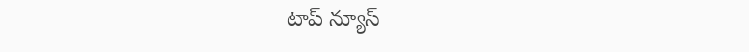టాప్ న్యూస్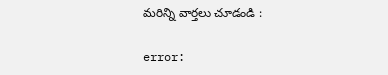మరిన్ని వార్తలు చూడండి :

error: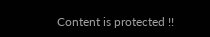Content is protected !!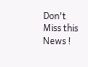Don't Miss this News !